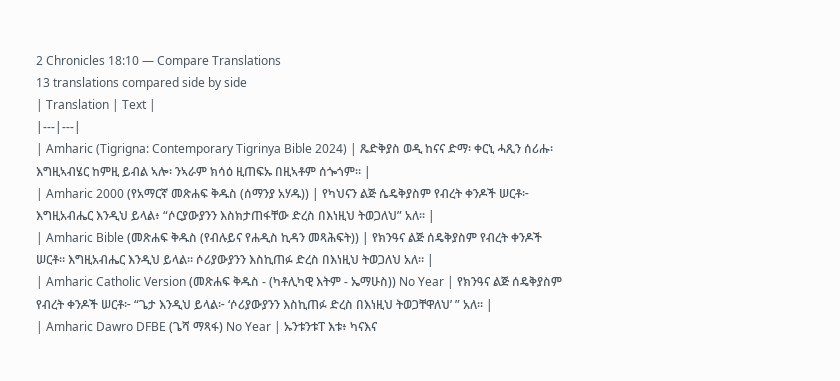2 Chronicles 18:10 — Compare Translations
13 translations compared side by side
| Translation | Text |
|---|---|
| Amharic (Tigrigna: Contemporary Tigrinya Bible 2024) | ጼድቅያስ ወዲ ከናና ድማ፡ ቀርኒ ሓጺን ሰሪሑ፡ እግዚኣብሄር ከምዚ ይብል ኣሎ፡ ንኣራም ክሳዕ ዚጠፍኡ በዚኣቶም ሰጐጎም። |
| Amharic 2000 (የአማርኛ መጽሐፍ ቅዱስ (ሰማንያ አሃዱ)) | የካህናን ልጅ ሴዴቅያስም የብረት ቀንዶች ሠርቶ፦ እግዚአብሔር እንዲህ ይላል፥ “ሶርያውያንን እስክታጠፋቸው ድረስ በእነዚህ ትወጋለህ” አለ። |
| Amharic Bible (መጽሐፍ ቅዱስ (የብሉይና የሐዲስ ኪዳን መጻሕፍት)) | የክንዓና ልጅ ሰዴቅያስም የብረት ቀንዶች ሠርቶ። እግዚአብሔር እንዲህ ይላል። ሶሪያውያንን እስኪጠፉ ድረስ በእነዚህ ትወጋለህ አለ። |
| Amharic Catholic Version (መጽሐፍ ቅዱስ - (ካቶሊካዊ እትም - ኤማሁስ)) No Year | የክንዓና ልጅ ሰዴቅያስም የብረት ቀንዶች ሠርቶ፦ “ጌታ እንዲህ ይላል፦ ‘ሶሪያውያንን እስኪጠፉ ድረስ በእነዚህ ትወጋቸዋለህ’ ” አለ። |
| Amharic Dawro DFBE (ጌሻ ማጻፋ) No Year | ኡንቱንቱፐ እቱ፥ ካናእና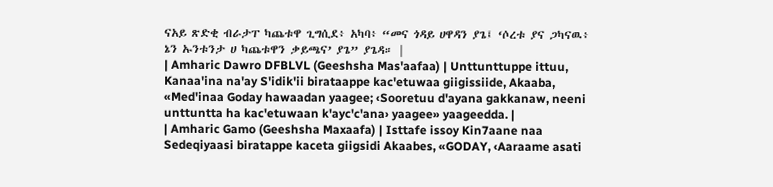ናአይ ጽድቂ ብራታፐ ካጨቱዋ ጊግሲደ፥ አካባ፥ “መና ጎዳይ ሀዋዳን ያጌ፤ ‘ሶረቱ ያና ጋካናዉ፥ ኔን ኡንቱንታ ሀ ካጨቱዋን ቃይጫና’ ያጌ” ያጌዳ። |
| Amharic Dawro DFBLVL (Geeshsha Mas'aafaa) | Unttunttuppe ittuu, Kanaa'ina na'ay S'idik'ii birataappe kac'etuwaa giigissiide, Akaaba, «Med'inaa Goday hawaadan yaagee; ‹Sooretuu d'ayana gakkanaw, neeni unttuntta ha kac'etuwaan k'ayc'c'ana› yaagee» yaageedda. |
| Amharic Gamo (Geeshsha Maxaafa) | Isttafe issoy Kin7aane naa Sedeqiyaasi biratappe kaceta giigsidi Akaabes, «GODAY, ‹Aaraame asati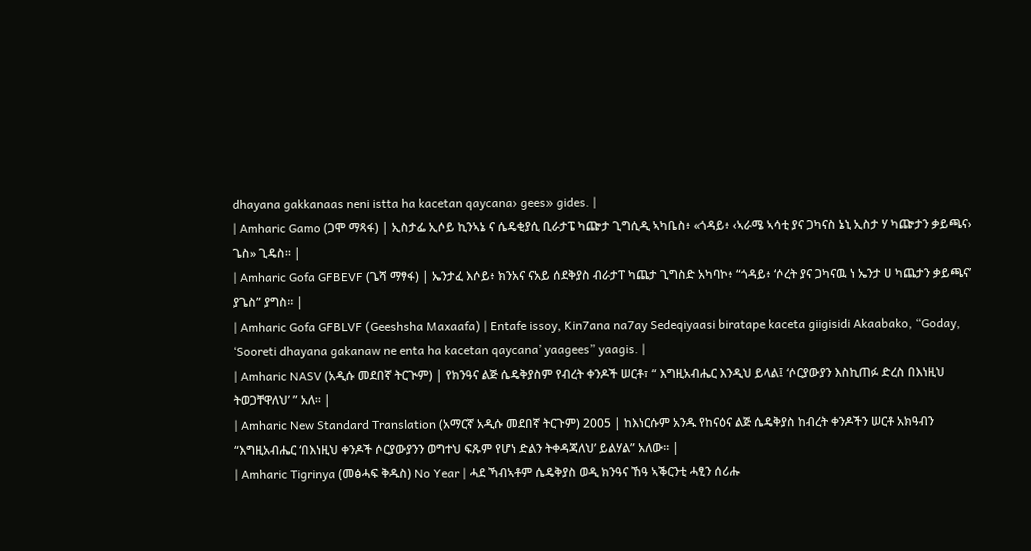dhayana gakkanaas neni istta ha kacetan qaycana› gees» gides. |
| Amharic Gamo (ጋሞ ማጻፋ) | ኢስታፌ ኢሶይ ኪንኣኔ ና ሴዴቂያሲ ቢራታፔ ካጬታ ጊግሲዲ ኣካቤስ፥ «ጎዳይ፥ ‹ኣራሜ ኣሳቲ ያና ጋካናስ ኔኒ ኢስታ ሃ ካጬታን ቃይጫና› ጌስ» ጊዴስ። |
| Amharic Gofa GFBEVF (ጌሻ ማፃፋ) | ኤንታፈ እሶይ፥ ክንአና ናአይ ሰደቅያስ ብራታፐ ካጨታ ጊግስድ አካባኮ፥ “ጎዳይ፥ ‘ሶረት ያና ጋካናዉ ነ ኤንታ ሀ ካጨታን ቃይጫና’ ያጌስ” ያግስ። |
| Amharic Gofa GFBLVF (Geeshsha Maxaafa) | Entafe issoy, Kin7ana na7ay Sedeqiyaasi biratape kaceta giigisidi Akaabako, “Goday, ‘Sooreti dhayana gakanaw ne enta ha kacetan qaycana’ yaagees” yaagis. |
| Amharic NASV (አዲሱ መደበኛ ትርጒም) | የክንዓና ልጅ ሴዴቅያስም የብረት ቀንዶች ሠርቶ፣ “ እግዚአብሔር እንዲህ ይላል፤ ‘ሶርያውያን እስኪጠፉ ድረስ በእነዚህ ትወጋቸዋለህ’ ” አለ። |
| Amharic New Standard Translation (አማርኛ አዲሱ መደበኛ ትርጉም) 2005 | ከእነርሱም አንዱ የከናዕና ልጅ ሴዴቅያስ ከብረት ቀንዶችን ሠርቶ አክዓብን “እግዚአብሔር ‘በእነዚህ ቀንዶች ሶርያውያንን ወግተህ ፍጹም የሆነ ድልን ትቀዳጃለህ’ ይልሃል” አለው። |
| Amharic Tigrinya (መፅሓፍ ቅዱስ) No Year | ሓደ ኻብኣቶም ሴዴቅያስ ወዲ ክንዓና ኸዓ ኣቕርንቲ ሓፂን ሰሪሑ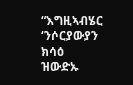“እግዚኣብሄር ‘ንሶርያውያን ክሳዕ ዝውድኡ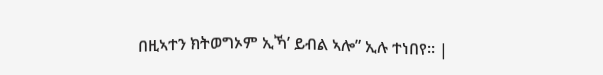በዚኣተን ክትወግኦም ኢኻ’ ይብል ኣሎ” ኢሉ ተነበየ። |